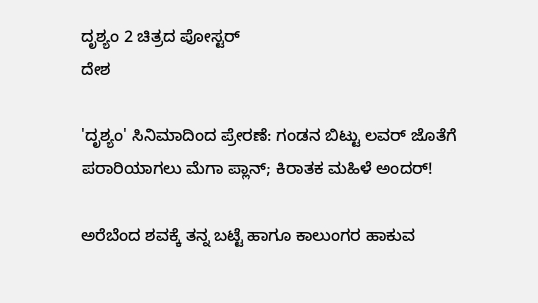ದೃಶ್ಯಂ 2 ಚಿತ್ರದ ಪೋಸ್ಟರ್
ದೇಶ

'ದೃಶ್ಯಂ' ಸಿನಿಮಾದಿಂದ ಪ್ರೇರಣೆ: ಗಂಡನ ಬಿಟ್ಟು ಲವರ್ ಜೊತೆಗೆ ಪರಾರಿಯಾಗಲು ಮೆಗಾ ಪ್ಲಾನ್; ಕಿರಾತಕ ಮಹಿಳೆ ಅಂದರ್!

ಅರೆಬೆಂದ ಶವಕ್ಕೆ ತನ್ನ ಬಟ್ಟೆ ಹಾಗೂ ಕಾಲುಂಗರ ಹಾಕುವ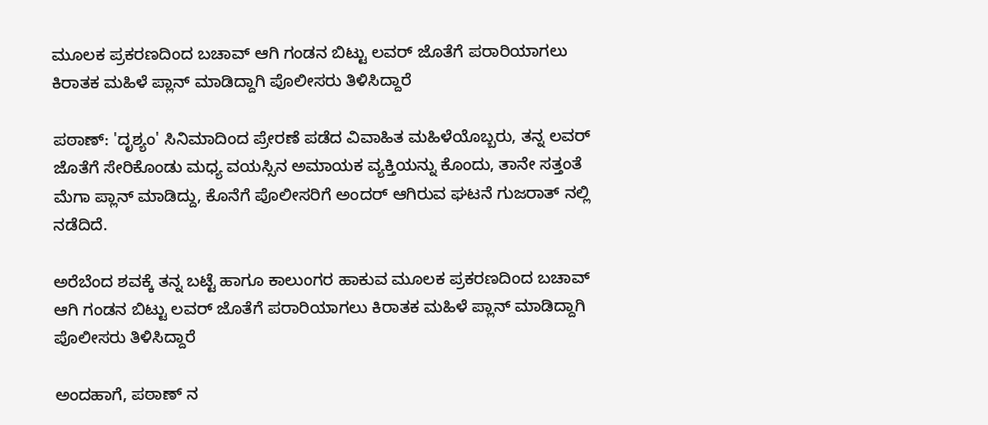ಮೂಲಕ ಪ್ರಕರಣದಿಂದ ಬಚಾವ್ ಆಗಿ ಗಂಡನ ಬಿಟ್ಟು ಲವರ್ ಜೊತೆಗೆ ಪರಾರಿಯಾಗಲು ಕಿರಾತಕ ಮಹಿಳೆ ಪ್ಲಾನ್ ಮಾಡಿದ್ದಾಗಿ ಪೊಲೀಸರು ತಿಳಿಸಿದ್ದಾರೆ

ಪಠಾಣ್: 'ದೃಶ್ಯಂ' ಸಿನಿಮಾದಿಂದ ಪ್ರೇರಣೆ ಪಡೆದ ವಿವಾಹಿತ ಮಹಿಳೆಯೊಬ್ಬರು, ತನ್ನ ಲವರ್ ಜೊತೆಗೆ ಸೇರಿಕೊಂಡು ಮಧ್ಯ ವಯಸ್ಸಿನ ಅಮಾಯಕ ವ್ಯಕ್ತಿಯನ್ನು ಕೊಂದು, ತಾನೇ ಸತ್ತಂತೆ ಮೆಗಾ ಪ್ಲಾನ್ ಮಾಡಿದ್ದು, ಕೊನೆಗೆ ಪೊಲೀಸರಿಗೆ ಅಂದರ್ ಆಗಿರುವ ಘಟನೆ ಗುಜರಾತ್ ನಲ್ಲಿ ನಡೆದಿದೆ.

ಅರೆಬೆಂದ ಶವಕ್ಕೆ ತನ್ನ ಬಟ್ಟೆ ಹಾಗೂ ಕಾಲುಂಗರ ಹಾಕುವ ಮೂಲಕ ಪ್ರಕರಣದಿಂದ ಬಚಾವ್ ಆಗಿ ಗಂಡನ ಬಿಟ್ಟು ಲವರ್ ಜೊತೆಗೆ ಪರಾರಿಯಾಗಲು ಕಿರಾತಕ ಮಹಿಳೆ ಪ್ಲಾನ್ ಮಾಡಿದ್ದಾಗಿ ಪೊಲೀಸರು ತಿಳಿಸಿದ್ದಾರೆ

ಅಂದಹಾಗೆ, ಪಠಾಣ್ ನ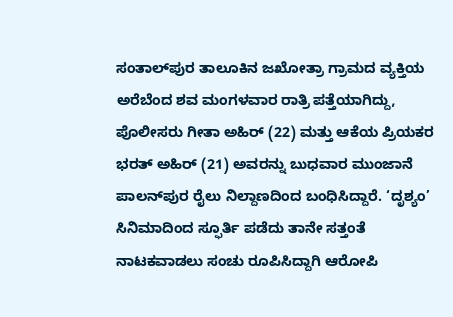ಸಂತಾಲ್‌ಪುರ ತಾಲೂಕಿನ ಜಖೋತ್ರಾ ಗ್ರಾಮದ ವ್ಯಕ್ತಿಯ ಅರೆಬೆಂದ ಶವ ಮಂಗಳವಾರ ರಾತ್ರಿ ಪತ್ತೆಯಾಗಿದ್ದು, ಪೊಲೀಸರು ಗೀತಾ ಅಹಿರ್ (22) ಮತ್ತು ಆಕೆಯ ಪ್ರಿಯಕರ ಭರತ್ ಅಹಿರ್ (21) ಅವರನ್ನು ಬುಧವಾರ ಮುಂಜಾನೆ ಪಾಲನ್‌ಪುರ ರೈಲು ನಿಲ್ದಾಣದಿಂದ ಬಂಧಿಸಿದ್ದಾರೆ. ‘ದೃಶ್ಯಂ’ ಸಿನಿಮಾದಿಂದ ಸ್ಫೂರ್ತಿ ಪಡೆದು ತಾನೇ ಸತ್ತಂತೆ ನಾಟಕವಾಡಲು ಸಂಚು ರೂಪಿಸಿದ್ದಾಗಿ ಆರೋಪಿ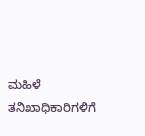ಮಹಿಳೆ ತನಿಖಾಧಿಕಾರಿಗಳಿಗೆ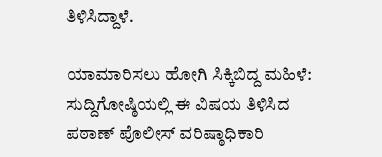ತಿಳಿಸಿದ್ದಾಳೆ.

ಯಾಮಾರಿಸಲು ಹೋಗಿ ಸಿಕ್ಕಿಬಿದ್ದ ಮಹಿಳೆ: ಸುದ್ದಿಗೋಷ್ಠಿಯಲ್ಲಿ ಈ ವಿಷಯ ತಿಳಿಸಿದ ಪಠಾಣ್ ಪೊಲೀಸ್ ವರಿಷ್ಠಾಧಿಕಾರಿ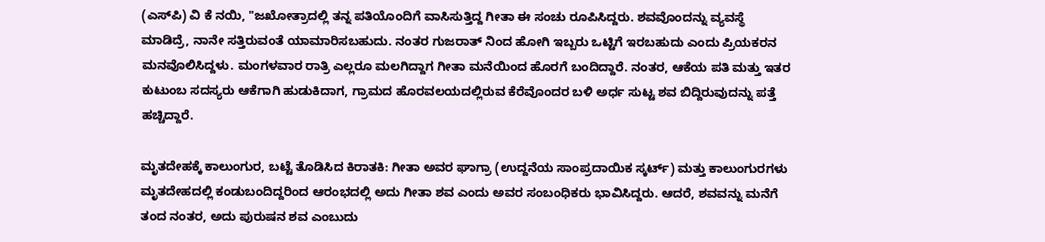(ಎಸ್‌ಪಿ) ವಿ ಕೆ ನಯಿ, "ಜಖೋತ್ರಾದಲ್ಲಿ ತನ್ನ ಪತಿಯೊಂದಿಗೆ ವಾಸಿಸುತ್ತಿದ್ದ ಗೀತಾ ಈ ಸಂಚು ರೂಪಿಸಿದ್ದರು. ಶವವೊಂದನ್ನು ವ್ಯವಸ್ಥೆ ಮಾಡಿದ್ರೆ, ನಾನೇ ಸತ್ತಿರುವಂತೆ ಯಾಮಾರಿಸಬಹುದು. ನಂತರ ಗುಜರಾತ್ ನಿಂದ ಹೋಗಿ ಇಬ್ಬರು ಒಟ್ಟಿಗೆ ಇರಬಹುದು ಎಂದು ಪ್ರಿಯಕರನ ಮನವೊಲಿಸಿದ್ದಳು. ಮಂಗಳವಾರ ರಾತ್ರಿ ಎಲ್ಲರೂ ಮಲಗಿದ್ದಾಗ ಗೀತಾ ಮನೆಯಿಂದ ಹೊರಗೆ ಬಂದಿದ್ದಾರೆ. ನಂತರ, ಆಕೆಯ ಪತಿ ಮತ್ತು ಇತರ ಕುಟುಂಬ ಸದಸ್ಯರು ಆಕೆಗಾಗಿ ಹುಡುಕಿದಾಗ, ಗ್ರಾಮದ ಹೊರವಲಯದಲ್ಲಿರುವ ಕೆರೆವೊಂದರ ಬಳಿ ಅರ್ಧ ಸುಟ್ಟ ಶವ ಬಿದ್ದಿರುವುದನ್ನು ಪತ್ತೆ ಹಚ್ಚಿದ್ದಾರೆ.

ಮೃತದೇಹಕ್ಕೆ ಕಾಲುಂಗುರ, ಬಟ್ಟೆ ತೊಡಿಸಿದ ಕಿರಾತಕಿ: ಗೀತಾ ಅವರ ಘಾಗ್ರಾ (ಉದ್ದನೆಯ ಸಾಂಪ್ರದಾಯಿಕ ಸ್ಕರ್ಟ್) ಮತ್ತು ಕಾಲುಂಗುರಗಳು ಮೃತದೇಹದಲ್ಲಿ ಕಂಡುಬಂದಿದ್ದರಿಂದ ಆರಂಭದಲ್ಲಿ ಅದು ಗೀತಾ ಶವ ಎಂದು ಅವರ ಸಂಬಂಧಿಕರು ಭಾವಿಸಿದ್ದರು. ಆದರೆ, ಶವವನ್ನು ಮನೆಗೆ ತಂದ ನಂತರ, ಅದು ಪುರುಷನ ಶವ ಎಂಬುದು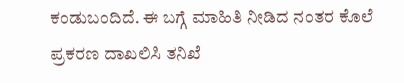ಕಂಡುಬಂದಿದೆ. ಈ ಬಗ್ಗೆ ಮಾಹಿತಿ ನೀಡಿದ ನಂತರ ಕೊಲೆ ಪ್ರಕರಣ ದಾಖಲಿಸಿ ತನಿಖೆ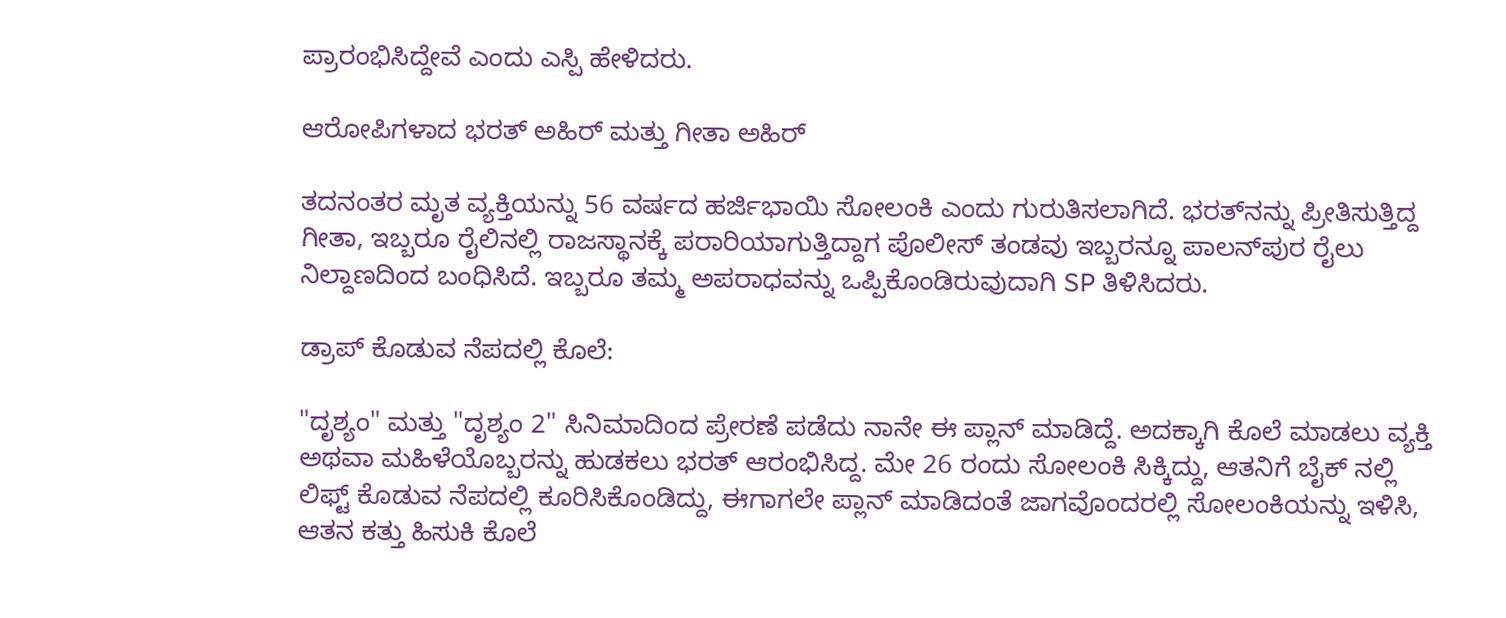ಪ್ರಾರಂಭಿಸಿದ್ದೇವೆ ಎಂದು ಎಸ್ಪಿ ಹೇಳಿದರು.

ಆರೋಪಿಗಳಾದ ಭರತ್ ಅಹಿರ್ ಮತ್ತು ಗೀತಾ ಅಹಿರ್

ತದನಂತರ ಮೃತ ವ್ಯಕ್ತಿಯನ್ನು 56 ವರ್ಷದ ಹರ್ಜಿಭಾಯಿ ಸೋಲಂಕಿ ಎಂದು ಗುರುತಿಸಲಾಗಿದೆ. ಭರತ್‌ನನ್ನು ಪ್ರೀತಿಸುತ್ತಿದ್ದ ಗೀತಾ, ಇಬ್ಬರೂ ರೈಲಿನಲ್ಲಿ ರಾಜಸ್ಥಾನಕ್ಕೆ ಪರಾರಿಯಾಗುತ್ತಿದ್ದಾಗ ಪೊಲೀಸ್ ತಂಡವು ಇಬ್ಬರನ್ನೂ ಪಾಲನ್‌ಪುರ ರೈಲು ನಿಲ್ದಾಣದಿಂದ ಬಂಧಿಸಿದೆ. ಇಬ್ಬರೂ ತಮ್ಮ ಅಪರಾಧವನ್ನು ಒಪ್ಪಿಕೊಂಡಿರುವುದಾಗಿ SP ತಿಳಿಸಿದರು.

ಡ್ರಾಪ್ ಕೊಡುವ ನೆಪದಲ್ಲಿ ಕೊಲೆ:

"ದೃಶ್ಯಂ" ಮತ್ತು "ದೃಶ್ಯಂ 2" ಸಿನಿಮಾದಿಂದ ಪ್ರೇರಣೆ ಪಡೆದು ನಾನೇ ಈ ಪ್ಲಾನ್ ಮಾಡಿದ್ದೆ. ಅದಕ್ಕಾಗಿ ಕೊಲೆ ಮಾಡಲು ವ್ಯಕ್ತಿ ಅಥವಾ ಮಹಿಳೆಯೊಬ್ಬರನ್ನು ಹುಡಕಲು ಭರತ್ ಆರಂಭಿಸಿದ್ದ. ಮೇ 26 ರಂದು ಸೋಲಂಕಿ ಸಿಕ್ಕಿದ್ದು, ಆತನಿಗೆ ಬೈಕ್ ನಲ್ಲಿ ಲಿಫ್ಟ್ ಕೊಡುವ ನೆಪದಲ್ಲಿ ಕೂರಿಸಿಕೊಂಡಿದ್ದು, ಈಗಾಗಲೇ ಪ್ಲಾನ್ ಮಾಡಿದಂತೆ ಜಾಗವೊಂದರಲ್ಲಿ ಸೋಲಂಕಿಯನ್ನು ಇಳಿಸಿ, ಆತನ ಕತ್ತು ಹಿಸುಕಿ ಕೊಲೆ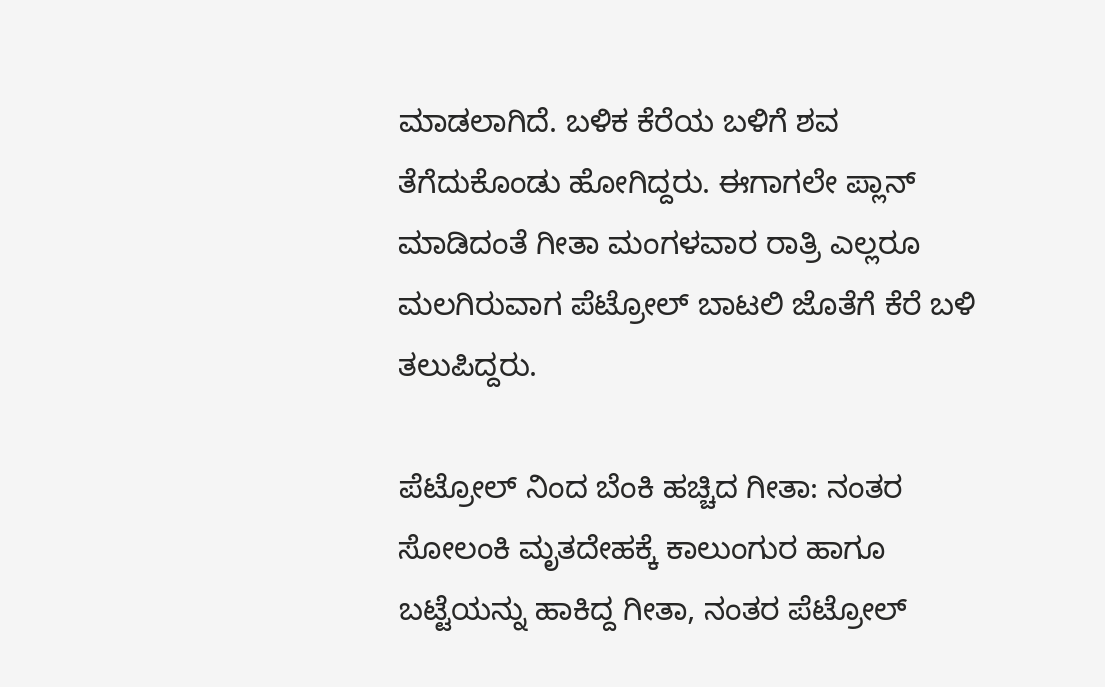ಮಾಡಲಾಗಿದೆ. ಬಳಿಕ ಕೆರೆಯ ಬಳಿಗೆ ಶವ ತೆಗೆದುಕೊಂಡು ಹೋಗಿದ್ದರು. ಈಗಾಗಲೇ ಪ್ಲಾನ್ ಮಾಡಿದಂತೆ ಗೀತಾ ಮಂಗಳವಾರ ರಾತ್ರಿ ಎಲ್ಲರೂ ಮಲಗಿರುವಾಗ ಪೆಟ್ರೋಲ್ ಬಾಟಲಿ ಜೊತೆಗೆ ಕೆರೆ ಬಳಿ ತಲುಪಿದ್ದರು.

ಪೆಟ್ರೋಲ್ ನಿಂದ ಬೆಂಕಿ ಹಚ್ಚಿದ ಗೀತಾ: ನಂತರ ಸೋಲಂಕಿ ಮೃತದೇಹಕ್ಕೆ ಕಾಲುಂಗುರ ಹಾಗೂ ಬಟ್ಟೆಯನ್ನು ಹಾಕಿದ್ದ ಗೀತಾ, ನಂತರ ಪೆಟ್ರೋಲ್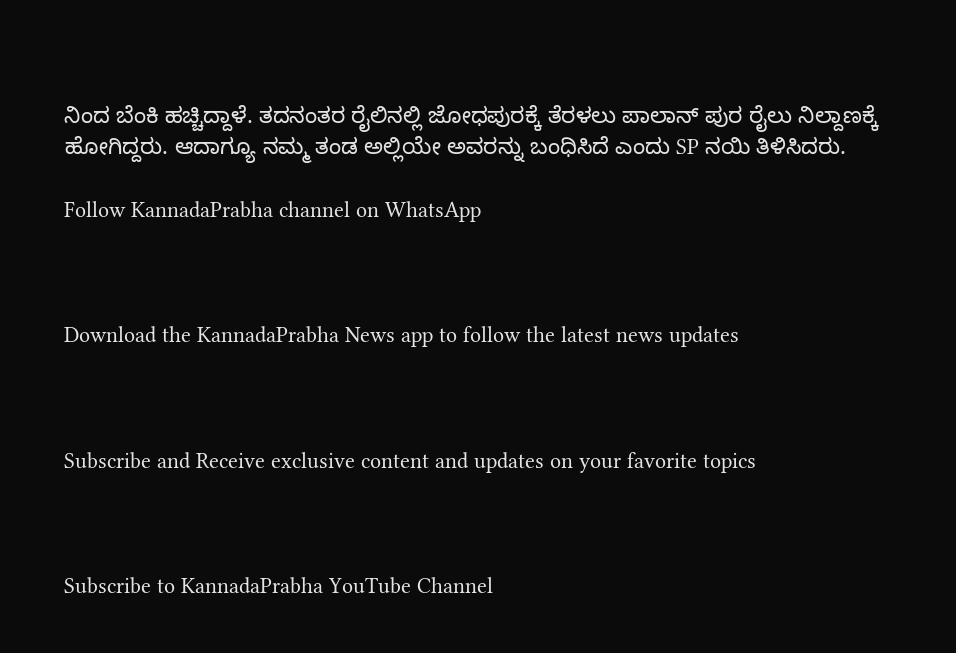ನಿಂದ ಬೆಂಕಿ ಹಚ್ಚಿದ್ದಾಳೆ. ತದನಂತರ ರೈಲಿನಲ್ಲಿ ಜೋಧಪುರಕ್ಕೆ ತೆರಳಲು ಪಾಲಾನ್ ಪುರ ರೈಲು ನಿಲ್ದಾಣಕ್ಕೆ ಹೋಗಿದ್ದರು. ಆದಾಗ್ಯೂ ನಮ್ಮ ತಂಡ ಅಲ್ಲಿಯೇ ಅವರನ್ನು ಬಂಧಿಸಿದೆ ಎಂದು SP ನಯಿ ತಿಳಿಸಿದರು.

Follow KannadaPrabha channel on WhatsApp



Download the KannadaPrabha News app to follow the latest news updates



Subscribe and Receive exclusive content and updates on your favorite topics



Subscribe to KannadaPrabha YouTube Channel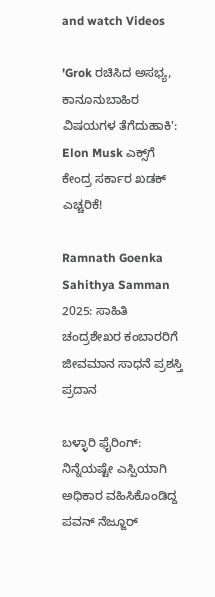and watch Videos

'Grok ರಚಿಸಿದ ಅಸಭ್ಯ, ಕಾನೂನುಬಾಹಿರ ವಿಷಯಗಳ ತೆಗೆದುಹಾಕಿ': Elon Musk ಎಕ್ಸ್‌ಗೆ ಕೇಂದ್ರ ಸರ್ಕಾರ ಖಡಕ್ ಎಚ್ಚರಿಕೆ!

Ramnath Goenka Sahithya Samman 2025: ಸಾಹಿತಿ ಚಂದ್ರಶೇಖರ ಕಂಬಾರರಿಗೆ ಜೀವಮಾನ ಸಾಧನೆ ಪ್ರಶಸ್ತಿ ಪ್ರದಾನ

ಬಳ್ಳಾರಿ ಫೈರಿಂಗ್: ನಿನ್ನೆಯಷ್ಟೇ ಎಸ್ಪಿಯಾಗಿ ಅಧಿಕಾರ ವಹಿಸಿಕೊಂಡಿದ್ದ ಪವನ್ ನೆಜ್ಜೂರ್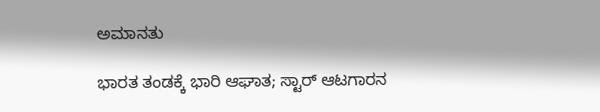ಅಮಾನತು

ಭಾರತ ತಂಡಕ್ಕೆ ಭಾರಿ ಆಘಾತ; ಸ್ಟಾರ್ ಆಟಗಾರನ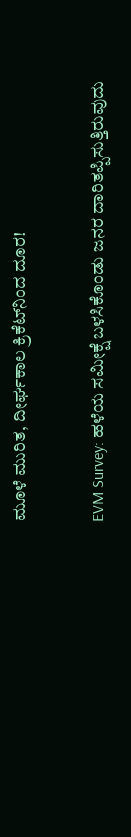ಮೂಳೆ ಮುರಿತ, ದೀರ್ಘಕಾಲ ಕ್ರಿಕೆಟ್‌ನಿಂದ ದೂರ!

EVM Survey: ಹಳೆಯ ಸಮೀಕ್ಷೆ ಬಳಸಿಕೊಂಡು ಜನರ ದಾರಿತಪ್ಪಿಸುತ್ತಿರುವುದು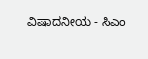ವಿಷಾದನೀಯ - ಸಿಎಂ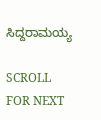ಸಿದ್ದರಾಮಯ್ಯ

SCROLL FOR NEXT